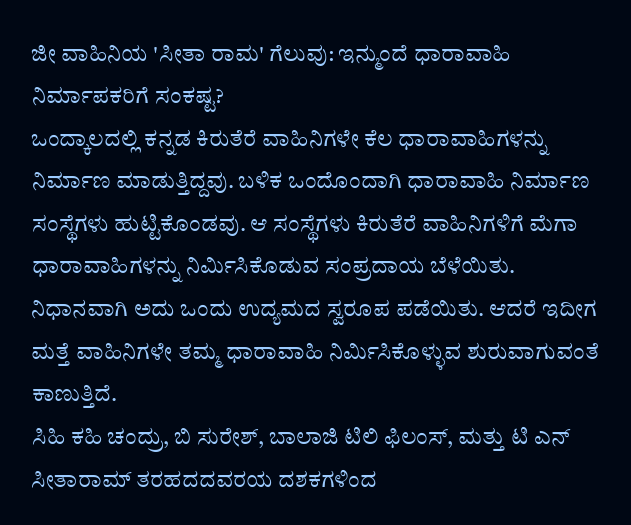ಜೀ ವಾಹಿನಿಯ 'ಸೀತಾ ರಾಮ' ಗೆಲುವು: ಇನ್ಮುಂದೆ ಧಾರಾವಾಹಿ ನಿರ್ಮಾಪಕರಿಗೆ ಸಂಕಷ್ಟ?
ಒಂದ್ಕಾಲದಲ್ಲಿ ಕನ್ನಡ ಕಿರುತೆರೆ ವಾಹಿನಿಗಳೇ ಕೆಲ ಧಾರಾವಾಹಿಗಳನ್ನು ನಿರ್ಮಾಣ ಮಾಡುತ್ತಿದ್ದವು. ಬಳಿಕ ಒಂದೊಂದಾಗಿ ಧಾರಾವಾಹಿ ನಿರ್ಮಾಣ ಸಂಸ್ಥೆಗಳು ಹುಟ್ಟಿಕೊಂಡವು. ಆ ಸಂಸ್ಥೆಗಳು ಕಿರುತೆರೆ ವಾಹಿನಿಗಳಿಗೆ ಮೆಗಾ ಧಾರಾವಾಹಿಗಳನ್ನು ನಿರ್ಮಿಸಿಕೊಡುವ ಸಂಪ್ರದಾಯ ಬೆಳೆಯಿತು. ನಿಧಾನವಾಗಿ ಅದು ಒಂದು ಉದ್ಯಮದ ಸ್ವರೂಪ ಪಡೆಯಿತು. ಆದರೆ ಇದೀಗ ಮತ್ತೆ ವಾಹಿನಿಗಳೇ ತಮ್ಮ ಧಾರಾವಾಹಿ ನಿರ್ಮಿಸಿಕೊಳ್ಳುವ ಶುರುವಾಗುವಂತೆ ಕಾಣುತ್ತಿದೆ.
ಸಿಹಿ ಕಹಿ ಚಂದ್ರು, ಬಿ ಸುರೇಶ್, ಬಾಲಾಜಿ ಟಿಲಿ ಫಿಲಂಸ್, ಮತ್ತು ಟಿ ಎನ್ ಸೀತಾರಾಮ್ ತರಹದದವರಯ ದಶಕಗಳಿಂದ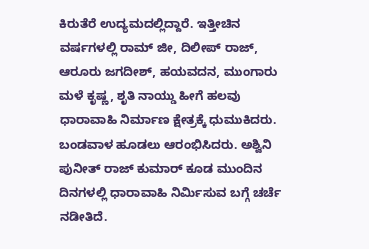ಕಿರುತೆರೆ ಉದ್ಯಮದಲ್ಲಿದ್ದಾರೆ. ಇತ್ತೀಚಿನ ವರ್ಷಗಳಲ್ಲಿ ರಾಮ್ ಜೀ, ದಿಲೀಪ್ ರಾಜ್, ಆರೂರು ಜಗದೀಶ್, ಹಯವದನ, ಮುಂಗಾರು ಮಳೆ ಕೃಷ್ಣ, ಶೃತಿ ನಾಯ್ಡು ಹೀಗೆ ಹಲವು ಧಾರಾವಾಹಿ ನಿರ್ಮಾಣ ಕ್ಷೇತ್ರಕ್ಕೆ ಧುಮುಕಿದರು. ಬಂಡವಾಳ ಹೂಡಲು ಆರಂಭಿಸಿದರು. ಅಶ್ವಿನಿ ಪುನೀತ್ ರಾಜ್ ಕುಮಾರ್ ಕೂಡ ಮುಂದಿನ ದಿನಗಳಲ್ಲಿ ಧಾರಾವಾಹಿ ನಿರ್ಮಿಸುವ ಬಗ್ಗೆ ಚರ್ಚೆ ನಡೀತಿದೆ.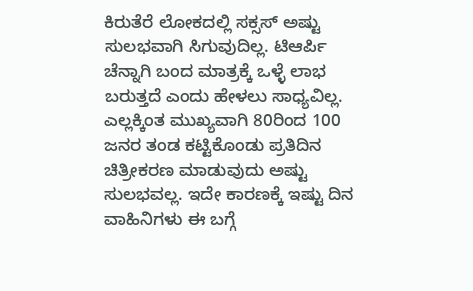ಕಿರುತೆರೆ ಲೋಕದಲ್ಲಿ ಸಕ್ಸಸ್ ಅಷ್ಟು ಸುಲಭವಾಗಿ ಸಿಗುವುದಿಲ್ಲ. ಟಿಆರ್ಪಿ ಚೆನ್ನಾಗಿ ಬಂದ ಮಾತ್ರಕ್ಕೆ ಒಳ್ಳೆ ಲಾಭ ಬರುತ್ತದೆ ಎಂದು ಹೇಳಲು ಸಾಧ್ಯವಿಲ್ಲ. ಎಲ್ಲಕ್ಕಿಂತ ಮುಖ್ಯವಾಗಿ 80ರಿಂದ 100 ಜನರ ತಂಡ ಕಟ್ಟಿಕೊಂಡು ಪ್ರತಿದಿನ ಚಿತ್ರೀಕರಣ ಮಾಡುವುದು ಅಷ್ಟು ಸುಲಭವಲ್ಲ. ಇದೇ ಕಾರಣಕ್ಕೆ ಇಷ್ಟು ದಿನ ವಾಹಿನಿಗಳು ಈ ಬಗ್ಗೆ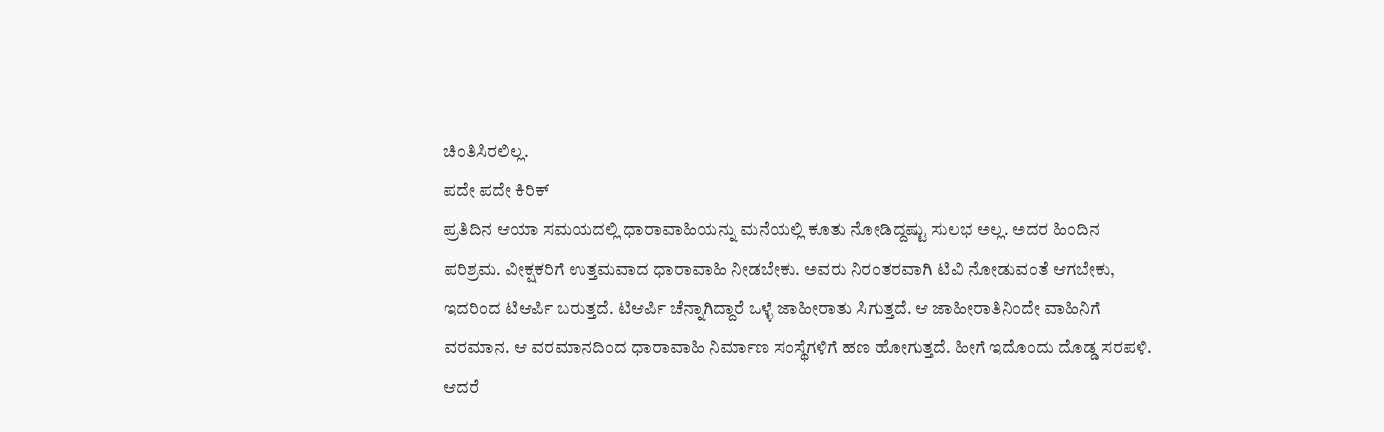ಚಿಂತಿಸಿರಲಿಲ್ಲ.
ಪದೇ ಪದೇ ಕಿರಿಕ್
ಪ್ರತಿದಿನ ಆಯಾ ಸಮಯದಲ್ಲಿ ಧಾರಾವಾಹಿಯನ್ನು ಮನೆಯಲ್ಲಿ ಕೂತು ನೋಡಿದ್ದಷ್ಟು ಸುಲಭ ಅಲ್ಲ. ಅದರ ಹಿಂದಿನ ಪರಿಶ್ರಮ. ವೀಕ್ಷಕರಿಗೆ ಉತ್ತಮವಾದ ಧಾರಾವಾಹಿ ನೀಡಬೇಕು. ಅವರು ನಿರಂತರವಾಗಿ ಟಿವಿ ನೋಡುವಂತೆ ಆಗಬೇಕು, ಇದರಿಂದ ಟಿಆರ್ಪಿ ಬರುತ್ತದೆ. ಟಿಆರ್ಪಿ ಚೆನ್ನಾಗಿದ್ದಾರೆ ಒಳ್ಳೆ ಜಾಹೀರಾತು ಸಿಗುತ್ತದೆ. ಆ ಜಾಹೀರಾತಿನಿಂದೇ ವಾಹಿನಿಗೆ ವರಮಾನ. ಆ ವರಮಾನದಿಂದ ಧಾರಾವಾಹಿ ನಿರ್ಮಾಣ ಸಂಸ್ಥೆಗಳಿಗೆ ಹಣ ಹೋಗುತ್ತದೆ. ಹೀಗೆ ಇದೊಂದು ದೊಡ್ಡ ಸರಪಳಿ. ಆದರೆ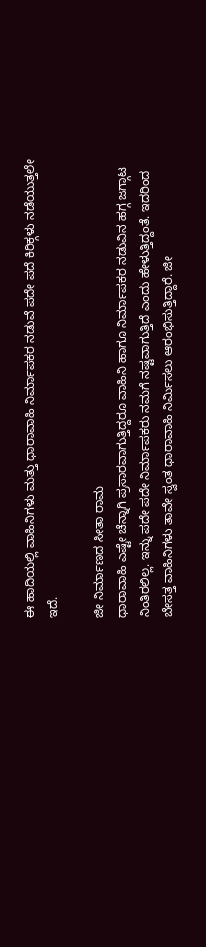ಈ ಹಾದಿಯಲ್ಲಿ ವಾಹಿನಿಗಳು ಮತ್ತು ಧಾರಾವಾಹಿ ನಿರ್ಮಾಪಕರ ನಡುವೆ ಪದೇ ಪದೆ ಕಿರಿಕ್ಗಳು ನಡೆಯುತ್ತಲೇ ಇದೆ.

ಜೀ ನಿರ್ಮಾಣದ ಸೀತಾ ರಾಮ
ಧಾರಾವಾಹಿ ಎಷ್ಟೇ ಚೆನ್ನಾಗಿ ಪ್ರಸಾರವಾಗುತ್ತಿದ್ದರೂ ವಾಹಿನಿ ಹಾಗೂ ನಿರ್ಮಾಪಕರ ನಡುವಿನ ಹಗ್ಗ ಜಗ್ಗಾಟ ನಿಂತಿರಲಿಲ್ಲ. ಇನ್ನು ಪದೇ ಪದೇ ನಿರ್ಮಾಪಕರು ನಮಗೆ ನಷ್ಟವಾಗುತ್ತಿದೆ ಎಂದು ಹೇಳುತ್ತಿದ್ದಂತೆ. ಇದರಿಂದ ಬೇಸತ್ತ ವಾಹಿನಿಗಳು ತಾವೇ ಸ್ವಂತ ಧಾರಾವಾಹಿ ನಿರ್ಮಿಸಲು ಆರಂಭಿಸುತ್ತಿದ್ದಾರೆ. ಜೀ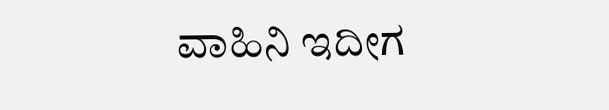ವಾಹಿನಿ ಇದೀಗ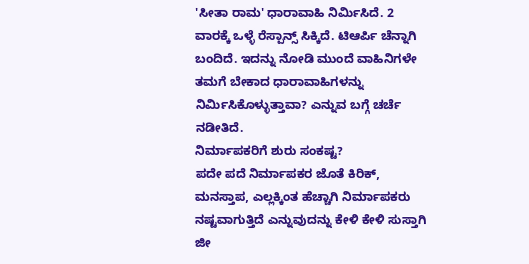'ಸೀತಾ ರಾಮ' ಧಾರಾವಾಹಿ ನಿರ್ಮಿಸಿದೆ. 2 ವಾರಕ್ಕೆ ಒಳ್ಳೆ ರೆಸ್ಪಾನ್ಸ್ ಸಿಕ್ಕಿದೆ. ಟಿಆರ್ಪಿ ಚೆನ್ನಾಗಿ ಬಂದಿದೆ. ಇದನ್ನು ನೋಡಿ ಮುಂದೆ ವಾಹಿನಿಗಳೇ ತಮಗೆ ಬೇಕಾದ ಧಾರಾವಾಹಿಗಳನ್ನು ನಿರ್ಮಿಸಿಕೊಳ್ಳುತ್ತಾವಾ? ಎನ್ನುವ ಬಗ್ಗೆ ಚರ್ಚೆ ನಡೀತಿದೆ.
ನಿರ್ಮಾಪಕರಿಗೆ ಶುರು ಸಂಕಷ್ಟ?
ಪದೇ ಪದೆ ನಿರ್ಮಾಪಕರ ಜೊತೆ ಕಿರಿಕ್, ಮನಸ್ತಾಪ, ಎಲ್ಲಕ್ಕಿಂತ ಹೆಚ್ಚಾಗಿ ನಿರ್ಮಾಪಕರು ನಷ್ಟವಾಗುತ್ತಿದೆ ಎನ್ನುವುದನ್ನು ಕೇಳಿ ಕೇಳಿ ಸುಸ್ತಾಗಿ ಜೀ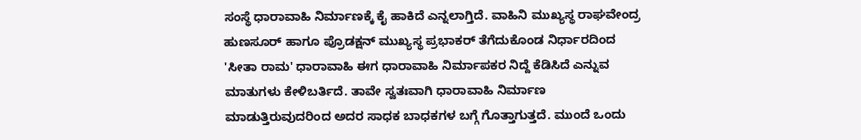ಸಂಸ್ಥೆ ಧಾರಾವಾಹಿ ನಿರ್ಮಾಣಕ್ಕೆ ಕೈ ಹಾಕಿದೆ ಎನ್ನಲಾಗ್ತಿದೆ. ವಾಹಿನಿ ಮುಖ್ಯಸ್ಥ ರಾಘವೇಂದ್ರ ಹುಣಸೂರ್ ಹಾಗೂ ಪ್ರೊಡಕ್ಷನ್ ಮುಖ್ಯಸ್ಥ ಪ್ರಭಾಕರ್ ತೆಗೆದುಕೊಂಡ ನಿರ್ಧಾರದಿಂದ 'ಸೀತಾ ರಾಮ' ಧಾರಾವಾಹಿ ಈಗ ಧಾರಾವಾಹಿ ನಿರ್ಮಾಪಕರ ನಿದ್ದೆ ಕೆಡಿಸಿದೆ ಎನ್ನುವ ಮಾತುಗಳು ಕೇಳಿಬರ್ತಿದೆ. ತಾವೇ ಸ್ವತಃವಾಗಿ ಧಾರಾವಾಹಿ ನಿರ್ಮಾಣ ಮಾಡುತ್ತಿರುವುದರಿಂದ ಅದರ ಸಾಧಕ ಬಾಧಕಗಳ ಬಗ್ಗೆ ಗೊತ್ತಾಗುತ್ತದೆ. ಮುಂದೆ ಒಂದು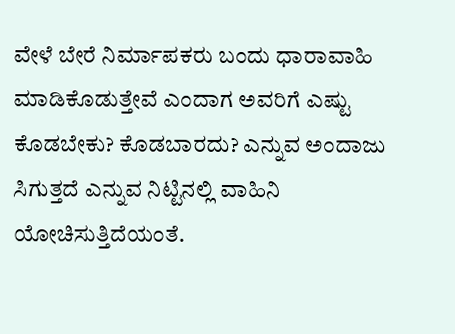ವೇಳೆ ಬೇರೆ ನಿರ್ಮಾಪಕರು ಬಂದು ಧಾರಾವಾಹಿ ಮಾಡಿಕೊಡುತ್ತೇವೆ ಎಂದಾಗ ಅವರಿಗೆ ಎಷ್ಟು ಕೊಡಬೇಕು? ಕೊಡಬಾರದು? ಎನ್ನುವ ಅಂದಾಜು ಸಿಗುತ್ತದೆ ಎನ್ನುವ ನಿಟ್ಟಿನಲ್ಲಿ ವಾಹಿನಿ ಯೋಚಿಸುತ್ತಿದೆಯಂತೆ.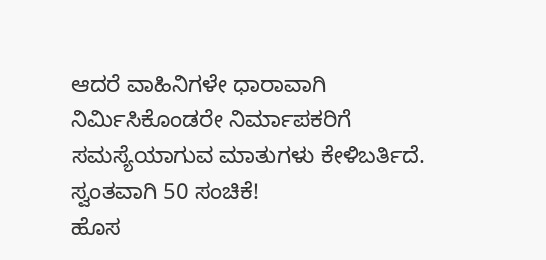ಆದರೆ ವಾಹಿನಿಗಳೇ ಧಾರಾವಾಗಿ ನಿರ್ಮಿಸಿಕೊಂಡರೇ ನಿರ್ಮಾಪಕರಿಗೆ ಸಮಸ್ಯೆಯಾಗುವ ಮಾತುಗಳು ಕೇಳಿಬರ್ತಿದೆ.
ಸ್ವಂತವಾಗಿ 50 ಸಂಚಿಕೆ!
ಹೊಸ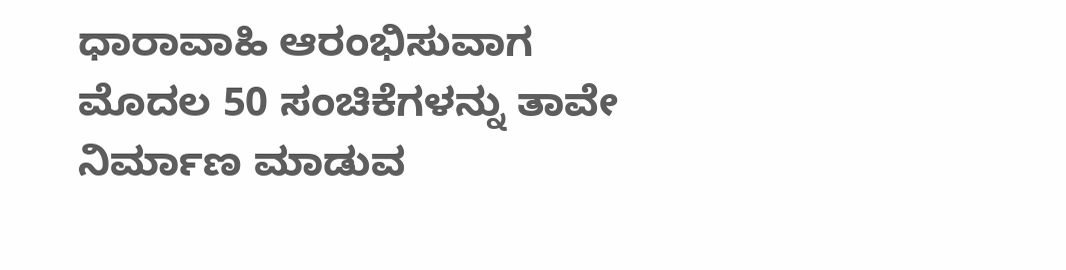ಧಾರಾವಾಹಿ ಆರಂಭಿಸುವಾಗ ಮೊದಲ 50 ಸಂಚಿಕೆಗಳನ್ನು ತಾವೇ ನಿರ್ಮಾಣ ಮಾಡುವ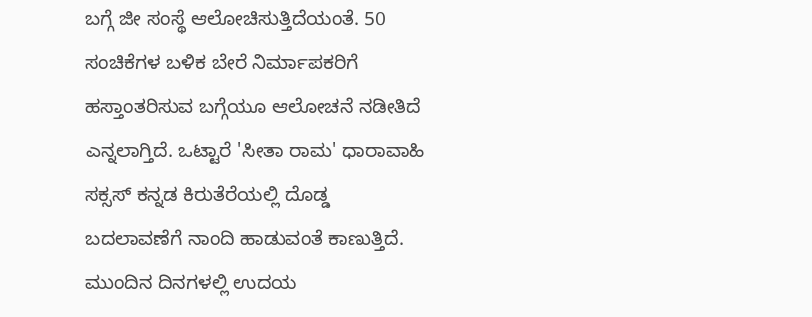ಬಗ್ಗೆ ಜೀ ಸಂಸ್ಥೆ ಆಲೋಚಿಸುತ್ತಿದೆಯಂತೆ. 50 ಸಂಚಿಕೆಗಳ ಬಳಿಕ ಬೇರೆ ನಿರ್ಮಾಪಕರಿಗೆ ಹಸ್ತಾಂತರಿಸುವ ಬಗ್ಗೆಯೂ ಆಲೋಚನೆ ನಡೀತಿದೆ ಎನ್ನಲಾಗ್ತಿದೆ. ಒಟ್ಟಾರೆ 'ಸೀತಾ ರಾಮ' ಧಾರಾವಾಹಿ ಸಕ್ಸಸ್ ಕನ್ನಡ ಕಿರುತೆರೆಯಲ್ಲಿ ದೊಡ್ಡ ಬದಲಾವಣೆಗೆ ನಾಂದಿ ಹಾಡುವಂತೆ ಕಾಣುತ್ತಿದೆ. ಮುಂದಿನ ದಿನಗಳಲ್ಲಿ ಉದಯ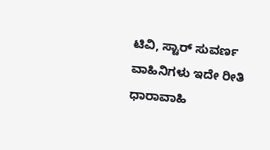ಟಿವಿ, ಸ್ಟಾರ್ ಸುವರ್ಣ ವಾಹಿನಿಗಳು ಇದೇ ರೀತಿ ಧಾರಾವಾಹಿ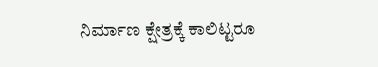ನಿರ್ಮಾಣ ಕ್ಷೇತ್ರಕ್ಕೆ ಕಾಲಿಟ್ಟರೂ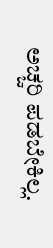ಅಚ್ಚರಿ ಪಡಬೇಕಿಲ್ಲ.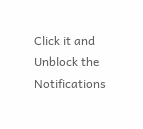Click it and Unblock the Notifications